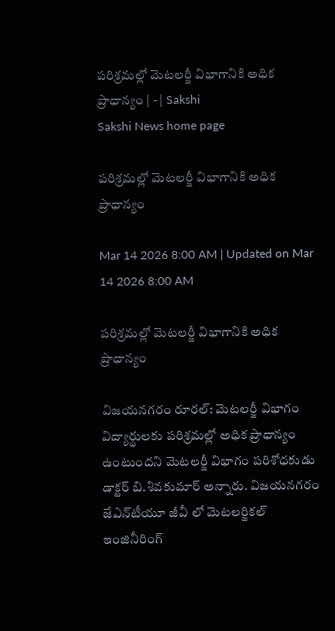పరిశ్రమల్లో మెటలర్జీ విభాగానికి అధిక ప్రాధాన్యం | - | Sakshi
Sakshi News home page

పరిశ్రమల్లో మెటలర్జీ విభాగానికి అధిక ప్రాధాన్యం

Mar 14 2026 8:00 AM | Updated on Mar 14 2026 8:00 AM

పరిశ్రమల్లో మెటలర్జీ విభాగానికి అధిక ప్రాధాన్యం

విజయనగరం రూరల్‌: మెటలర్జీ విభాగం విద్యార్థులకు పరిశ్రమల్లో అధిక ప్రాధాన్యం ఉంటుందని మెటలర్జీ విభాగం పరిశోధకుడు డాక్టర్‌ బి.శివకుమార్‌ అన్నారు. విజయనగరం జేఎన్‌టీయూ జీవీ లో మెటలర్జికల్‌ ఇంజినీరింగ్‌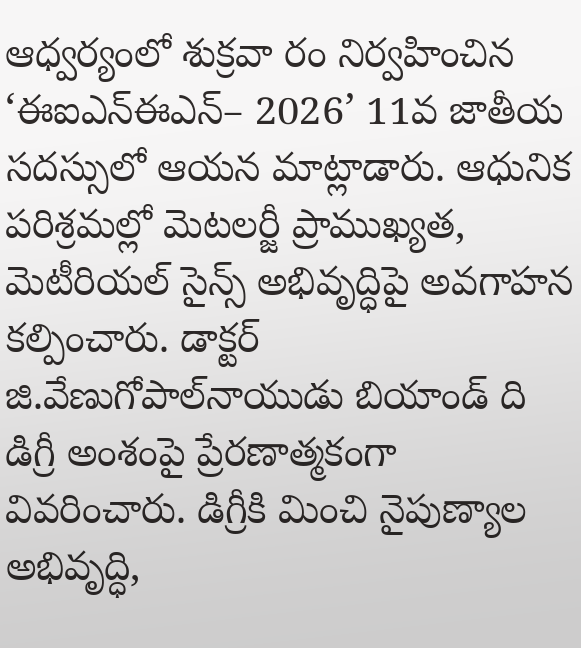ఆధ్వర్యంలో శుక్రవా రం నిర్వహించిన ‘ఈఐఎన్‌ఈఎన్‌– 2026’ 11వ జాతీయ సదస్సులో ఆయన మాట్లాడారు. ఆధునిక పరిశ్రమల్లో మెటలర్జీ ప్రాముఖ్యత, మెటీరియల్‌ సైన్స్‌ అభివృద్ధిపై అవగాహన కల్పించారు. డాక్టర్‌ జి.వేణుగోపాల్‌నాయుడు బియాండ్‌ ది డిగ్రీ అంశంపై ప్రేరణాత్మకంగా వివరించారు. డిగ్రీకి మించి నైపుణ్యాల అభివృద్ధి,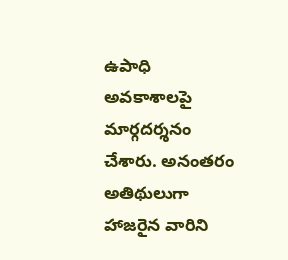ఉపాధి అవకాశాలపై మార్గదర్శనం చేశారు. అనంతరం అతిథులుగా హాజరైన వారిని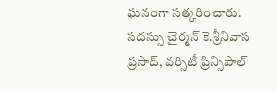ఘనంగా సత్కరించారు. సదస్సు చైర్మన్‌ కె.శ్రీనివాస ప్రసాద్‌, వర్సిటీ ప్రిన్సిపాల్‌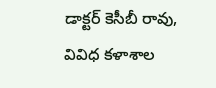డాక్టర్‌ కెసీబీ రావు, వివిధ కళాశాల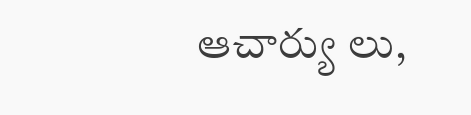ఆచార్యు లు,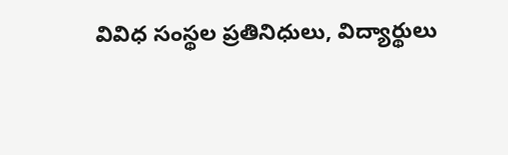వివిధ సంస్థల ప్రతినిధులు, విద్యార్థులు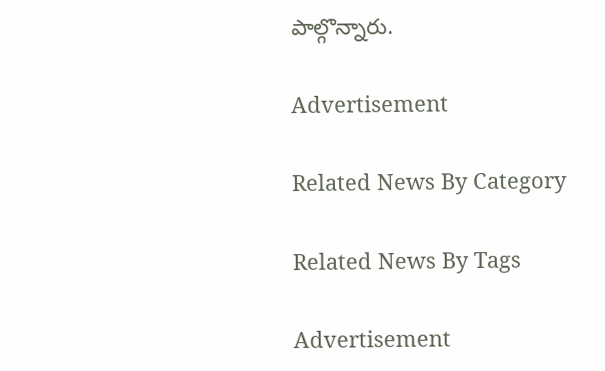పాల్గొన్నారు.

Advertisement

Related News By Category

Related News By Tags

Advertisement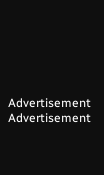Advertisement
Advertisement